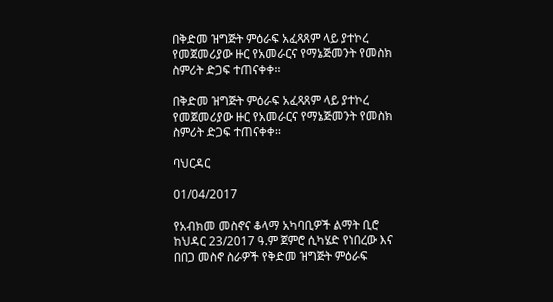በቅድመ ዝግጅት ምዕራፍ አፈጻጸም ላይ ያተኮረ የመጀመሪያው ዙር የአመራርና የማኔጅመንት የመስክ ስምሪት ድጋፍ ተጠናቀቀ፡፡

በቅድመ ዝግጅት ምዕራፍ አፈጻጸም ላይ ያተኮረ የመጀመሪያው ዙር የአመራርና የማኔጅመንት የመስክ ስምሪት ድጋፍ ተጠናቀቀ፡፡

ባህርዳር

01/04/2017

የአብክመ መስኖና ቆላማ አካባቢዎች ልማት ቢሮ ከህዳር 23/2017 ዓ.ም ጀምሮ ሲካሄድ የነበረው እና በበጋ መስኖ ስራዎች የቅድመ ዝግጅት ምዕራፍ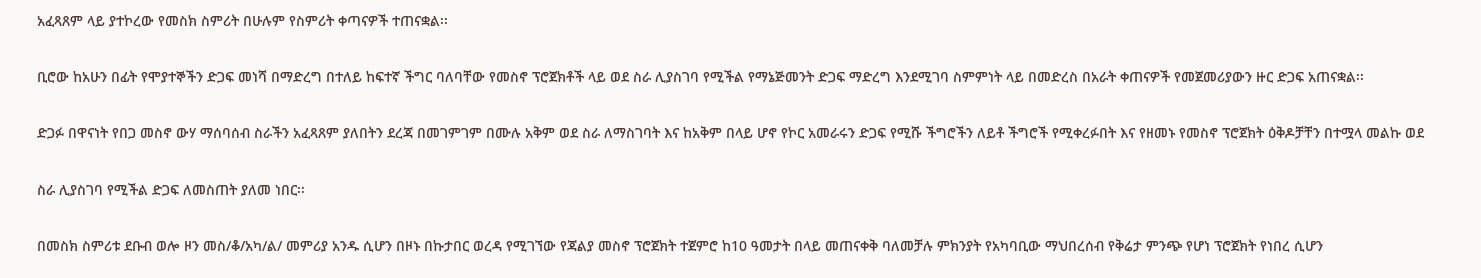አፈጻጸም ላይ ያተኮረው የመስክ ስምሪት በሁሉም የስምሪት ቀጣናዎች ተጠናቋል፡፡

ቢሮው ከአሁን በፊት የሞያተኞችን ድጋፍ መነሻ በማድረግ በተለይ ከፍተኛ ችግር ባለባቸው የመስኖ ፕሮጀክቶች ላይ ወደ ስራ ሊያስገባ የሚችል የማኔጅመንት ድጋፍ ማድረግ እንደሚገባ ስምምነት ላይ በመድረስ በአራት ቀጠናዎች የመጀመሪያውን ዙር ድጋፍ አጠናቋል፡፡

ድጋፉ በዋናነት የበጋ መስኖ ውሃ ማሰባሰብ ስራችን አፈጻጸም ያለበትን ደረጃ በመገምገም በሙሉ አቅም ወደ ስራ ለማስገባት እና ከአቅም በላይ ሆኖ የኮር አመራሩን ድጋፍ የሚሹ ችግሮችን ለይቶ ችግሮች የሚቀረፉበት እና የዘመኑ የመስኖ ፕሮጀክት ዕቅዶቻቸን በተሟላ መልኩ ወደ

ስራ ሊያስገባ የሚችል ድጋፍ ለመስጠት ያለመ ነበር፡፡

በመስክ ስምሪቱ ደቡብ ወሎ ዞን መስ/ቆ/አካ/ል/ መምሪያ አንዱ ሲሆን በዞኑ በኩታበር ወረዳ የሚገኘው የጃልያ መስኖ ፕሮጀክት ተጀምሮ ከ10 ዓመታት በላይ መጠናቀቅ ባለመቻሉ ምክንያት የአካባቢው ማህበረሰብ የቅሬታ ምንጭ የሆነ ፕሮጀክት የነበረ ሲሆን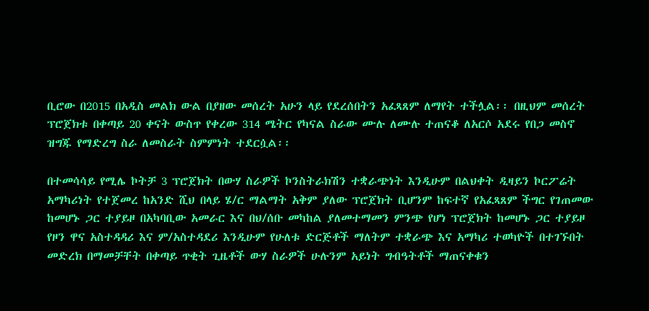ቢሮው በ2015 በአዲስ መልክ ውል በያዘው መሰረት አሁን ላይ የደረሰበትን አፈጻጸም ለማየት ተችሏል፡፡ በዚህም መሰረት ፕሮጀክቱ በቀጣይ 20 ቀናት ውስጥ የቀረው 314 ሜትር የካናል ስራው ሙሉ ለሙሉ ተጠናቆ ለአርሶ አደሩ የበጋ መስኖ ዝግጁ የማድረግ ስራ ለመስራት ስምምነት ተደርሷል፡፡

በተመሳሳይ የሚሌ ኮትቻ 3 ፕሮጀክት በውሃ ስራዎች ኮንስትራክሽን ተቋራጭነት እንዲሁም በልህቀት ዲዛይን ኮርፖሬት አማካሪነት የተጀመረ ከአንድ ሺህ በላይ ሄ/ር ማልማት አቅም ያለው ፕሮጀክት ቢሆንም ከፍተኛ የአፈጻጸም ችግር የገጠመው ከመሆኑ ጋር ተያይዞ በአካባቢው አመራር እና በህ/ሰቡ መካከል ያለመተማመን ምንጭ የሆነ ፕሮጀክት ከመሆኑ ጋር ተያይዞ የዞን ዋና አስተዳዳሪ እና ም/አስተዳደሪ እንዲሁም የሁለቱ ድርጅቶች ማለትም ተቋራጭ እና አማካሪ ተወካዮች በተገኙበት መድረክ በማመቻቸት በቀጣይ ጥቂት ጊዜቶች ውሃ ስራዎች ሁሉንም አይነት ግብዓትቶች ማጠናቀቁን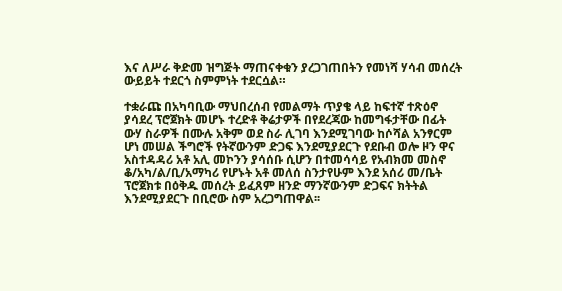እና ለሥራ ቅድመ ዝግጅት ማጠናቀቁን ያረጋገጠበትን የመነሻ ሃሳብ መሰረት ውይይት ተደርጎ ስምምነት ተደርሷል።

ተቋራጩ በአካባቢው ማህበረሰብ የመልማት ጥያቄ ላይ ከፍተኛ ተጽዕኖ ያሳደረ ፕሮጀክት መሆኑ ተረድቶ ቅሬታዎች በየደረጃው ከመግፋታቸው በፊት ውሃ ስራዎች በሙሉ አቅም ወደ ስራ ሊገባ እንደሚገባው ከሶሻል አንፃርም ሆነ መሠል ችግሮች የትኛውንም ድጋፍ እንደሚያደርጉ የደቡብ ወሎ ዞን ዋና አስተዳዳሪ አቶ አሊ መኮንን ያሳሰቡ ሲሆን በተመሳሳይ የአብክመ መስኖ ቆ/አካ/ል/ቢ/አማካሪ የሆኑት አቶ መለሰ ስንታየሁም እንደ አሰሪ መ/ቤት ፕሮጀክቱ በዕቅዱ መሰረት ይፈጸም ዘንድ ማንኛውንም ድጋፍና ክትትል እንደሚያደርጉ በቢሮው ስም አረጋግጠዋል፡፡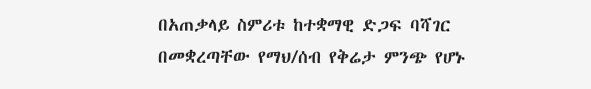በአጠቃላይ ስምሪቱ ከተቋማዊ ድጋፍ ባሻገር በመቋረጣቸው የማህ/ሰብ የቅሬታ ምንጭ የሆኑ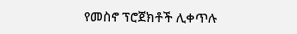የመስኖ ፕሮጀክቶች ሊቀጥሉ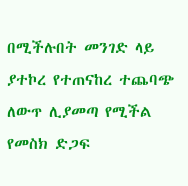በሚችሉበት መንገድ ላይ ያተኮረ የተጠናከረ ተጨባጭ ለውጥ ሊያመጣ የሚችል የመስክ ድጋፍ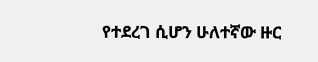የተደረገ ሲሆን ሁለተኛው ዙር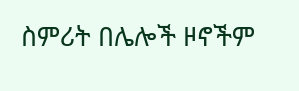ስምሪት በሌሎች ዞኖችም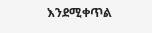እንደሚቀጥል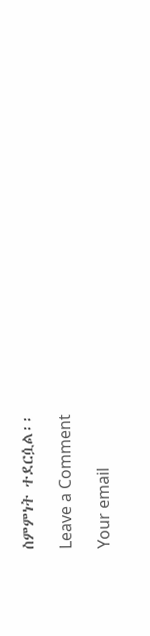ስምምነት ተደርሷል፡፡

Leave a Comment

Your email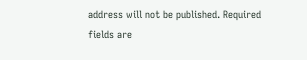address will not be published. Required fields are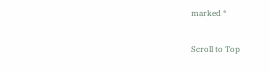marked *

Scroll to Top